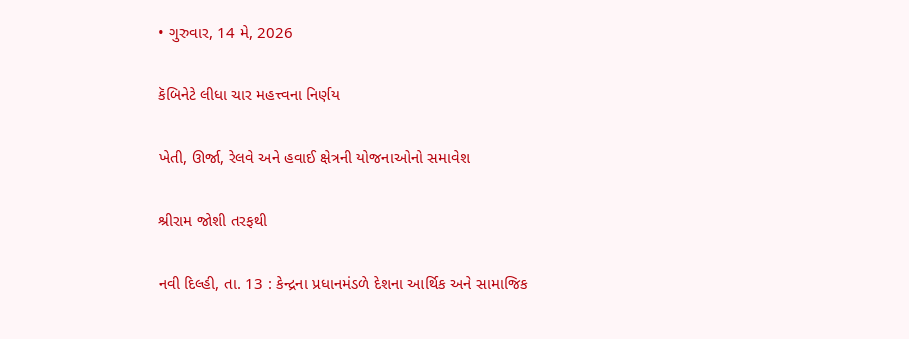• ગુરુવાર, 14 મે, 2026

કૅબિનેટે લીધા ચાર મહત્ત્વના નિર્ણય

ખેતી, ઊર્જા, રેલવે અને હવાઈ ક્ષેત્રની યોજનાઓનો સમાવેશ

શ્રીરામ જોશી તરફથી

નવી દિલ્હી, તા. 13 : કેન્દ્રના પ્રધાનમંડળે દેશના આર્થિક અને સામાજિક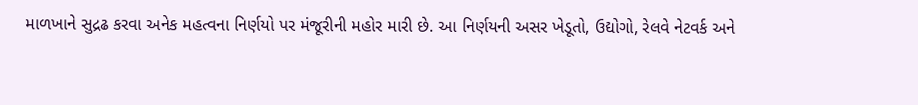માળખાને સુદ્રઢ કરવા અનેક મહત્વના નિર્ણયો પર મંજૂરીની મહોર મારી છે. આ નિર્ણયની અસર ખેડૂતો, ઉદ્યોગો, રેલવે નેટવર્ક અને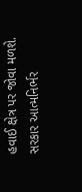હવાઈ ક્ષેત્ર પર જોવા મળશે. સરકાર આત્મનિર્ભર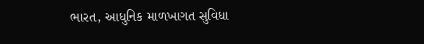ભારત, આધુનિક માળખાગત સુવિધા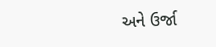અને ઉર્જા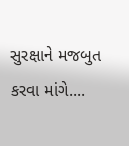સુરક્ષાને મજબુત કરવા માંગે....